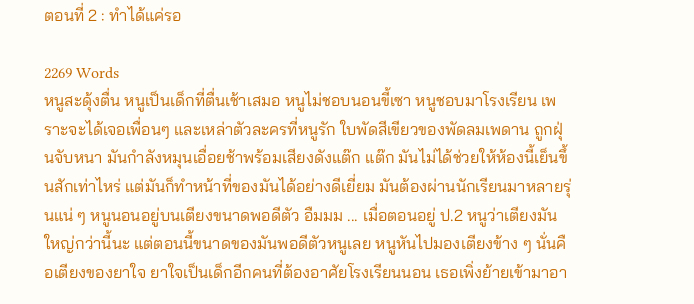ตอนที่ 2 : ทำได้แค่รอ

2269 Words
หนูสะดุ้งตื่น หนูเป็นเด็กที่ตื่นเช้าเสมอ หนูไม่ชอบนอนขี้เซา หนูชอบมาโรงเรียน เพราะจะได้เจอเพื่อนๆ และเหล่าตัวละครที่หนูรัก ใบพัดสีเขียวของพัดลมเพดาน ถูกฝุ่นจับหนา มันกำลังหมุนเอื่อยช้าพร้อมเสียงดังแต๊ก แต๊ก มันไม่ได้ช่วยให้ห้องนี้เย็นขึ้นสักเท่าไหร่ แต่มันก็ทำหน้าที่ของมันได้อย่างดีเยี่ยม มันต้องผ่านนักเรียนมาหลายรุ่นแน่ ๆ หนูนอนอยู่บนเตียงขนาดพอดีตัว อืมมม ... เมื่อตอนอยู่ ป.2 หนูว่าเตียงมันใหญ่กว่านี้นะ แต่ตอนนี้ขนาดของมันพอดีตัวหนูเลย หนูหันไปมองเตียงข้าง ๆ นั่นคือเตียงของยาใจ ยาใจเป็นเด็กอีกคนที่ต้องอาศัยโรงเรียนนอน เธอเพิ่งย้ายเข้ามาอา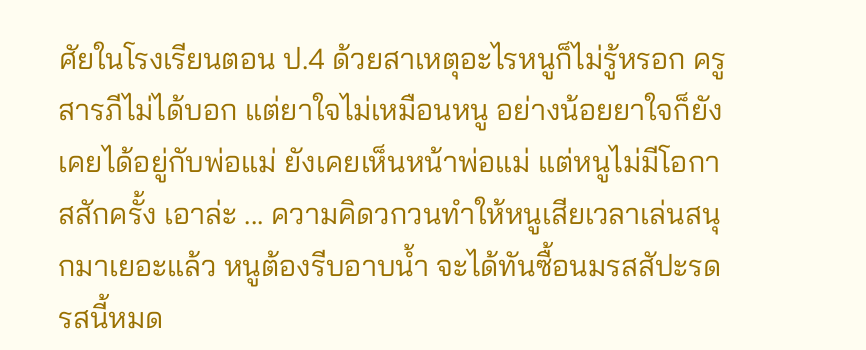ศัยในโรงเรียนตอน ป.4 ด้วยสาเหตุอะไรหนูก็ไม่รู้หรอก ครูสารภีไม่ได้บอก แต่ยาใจไม่เหมือนหนู อย่างน้อยยาใจก็ยังเคยได้อยู่กับพ่อแม่ ยังเคยเห็นหน้าพ่อแม่ แต่หนูไม่มีโอกาสสักครั้ง เอาล่ะ ... ความคิดวกวนทำให้หนูเสียเวลาเล่นสนุกมาเยอะแล้ว หนูต้องรีบอาบน้ำ จะได้ทันซื้อนมรสสัปะรด รสนี้หมด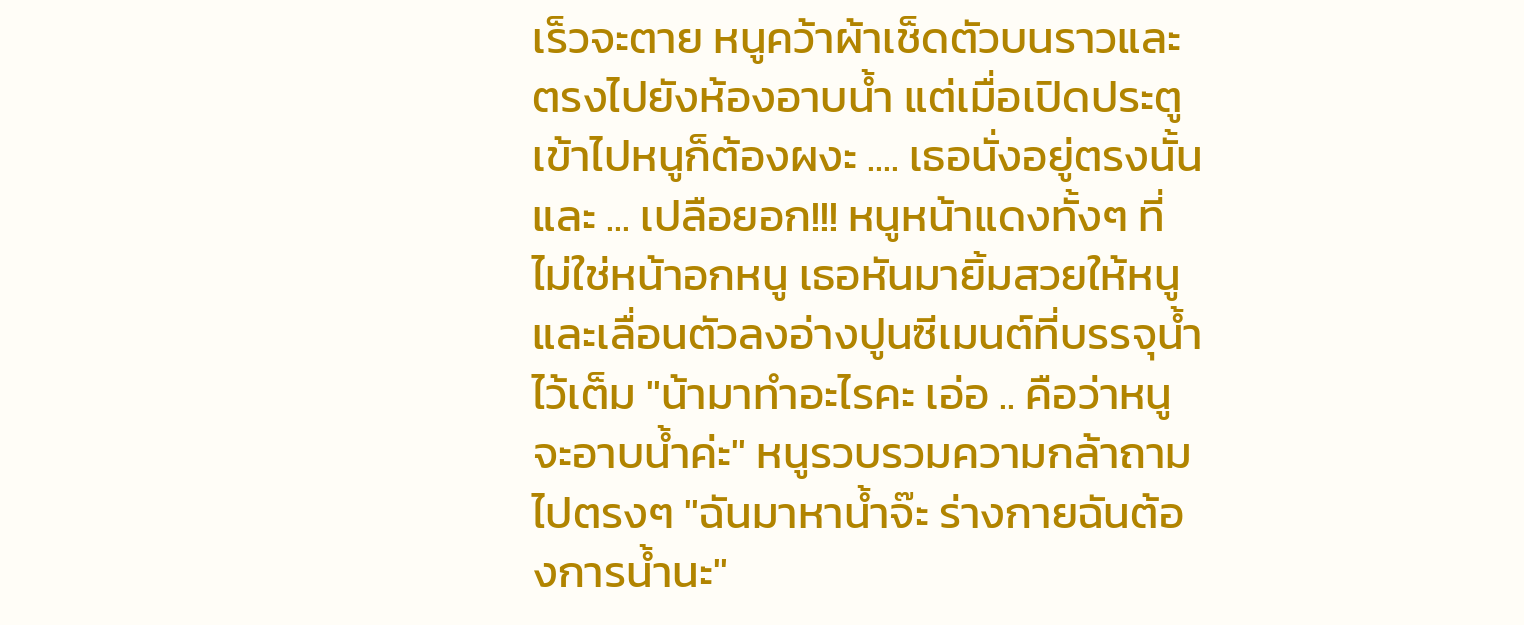เร็วจะตาย หนูคว้าผ้าเช็ดตัวบนราวและตรงไปยังห้องอาบน้ำ แต่เมื่อเปิดประตูเข้าไปหนูก็ต้องผงะ .... เธอนั่งอยู่ตรงนั้นและ ... เปลือยอก!!! หนูหน้าแดงทั้งๆ ที่ไม่ใช่หน้าอกหนู เธอหันมายิ้มสวยให้หนู และเลื่อนตัวลงอ่างปูนซีเมนต์ที่บรรจุน้ำไว้เต็ม "น้ามาทำอะไรคะ เอ่อ .. คือว่าหนูจะอาบน้ำค่ะ" หนูรวบรวมความกล้าถามไปตรงๆ "ฉันมาหาน้ำจ๊ะ ร่างกายฉันต้องการน้ำนะ"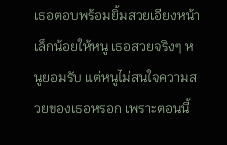เธอตอบพร้อมยิ้มสวยเอียงหน้าเล็กน้อยให้หนู เธอสวยจริงๆ หนูยอมรับ แต่หนูไม่สนใจความสวยของเธอหรอก เพราะตอนนี้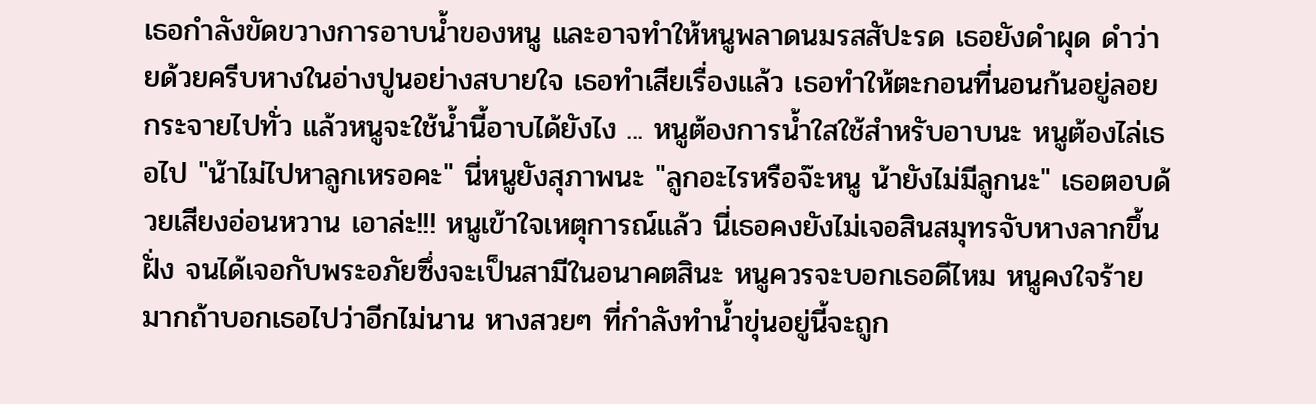เธอกำลังขัดขวางการอาบน้ำของหนู และอาจทำให้หนูพลาดนมรสสัปะรด เธอยังดำผุด ดำว่ายด้วยครีบหางในอ่างปูนอย่างสบายใจ เธอทำเสียเรื่องแล้ว เธอทำให้ตะกอนที่นอนก้นอยู่ลอยกระจายไปทั่ว แล้วหนูจะใช้น้ำนี้อาบได้ยังไง ... หนูต้องการน้ำใสใช้สำหรับอาบนะ หนูต้องไล่เธอไป "น้าไม่ไปหาลูกเหรอคะ" นี่หนูยังสุภาพนะ "ลูกอะไรหรือจ๊ะหนู น้ายังไม่มีลูกนะ" เธอตอบด้วยเสียงอ่อนหวาน เอาล่ะ!!! หนูเข้าใจเหตุการณ์แล้ว นี่เธอคงยังไม่เจอสินสมุทรจับหางลากขึ้นฝั่ง จนได้เจอกับพระอภัยซึ่งจะเป็นสามีในอนาคตสินะ หนูควรจะบอกเธอดีไหม หนูคงใจร้ายมากถ้าบอกเธอไปว่าอีกไม่นาน หางสวยๆ ที่กำลังทำน้ำขุ่นอยู่นี้จะถูก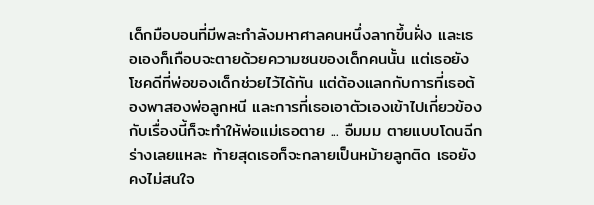เด็กมือบอนที่มีพละกำลังมหาศาลคนหนึ่งลากขึ้นฝั่ง และเธอเองก็เกือบจะตายด้วยความซนของเด็กคนนั้น แต่เธอยังโชคดีที่พ่อของเด็กช่วยไว้ได้ทัน แต่ต้องแลกกับการที่เธอต้องพาสองพ่อลูกหนี และการที่เธอเอาตัวเองเข้าไปเกี่ยวข้องกับเรื่องนี้ก็จะทำให้พ่อแม่เธอตาย ... อืมมม ตายแบบโดนฉีกร่างเลยแหละ ท้ายสุดเธอก็จะกลายเป็นหม้ายลูกติด เธอยังคงไม่สนใจ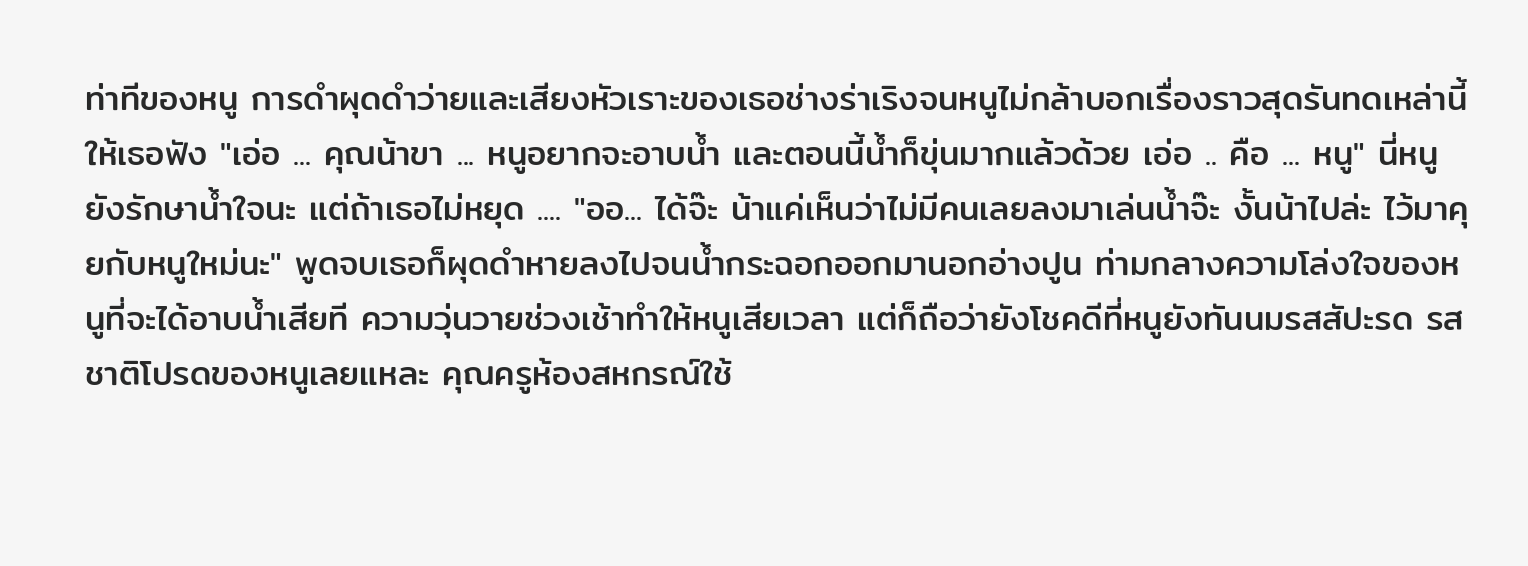ท่าทีของหนู การดำผุดดำว่ายและเสียงหัวเราะของเธอช่างร่าเริงจนหนูไม่กล้าบอกเรื่องราวสุดรันทดเหล่านี้ให้เธอฟัง "เอ่อ ... คุณน้าขา ... หนูอยากจะอาบน้ำ และตอนนี้น้ำก็ขุ่นมากแล้วด้วย เอ่อ .. คือ ... หนู" นี่หนูยังรักษาน้ำใจนะ แต่ถ้าเธอไม่หยุด .... "ออ... ได้จ๊ะ น้าแค่เห็นว่าไม่มีคนเลยลงมาเล่นน้ำจ๊ะ งั้นน้าไปล่ะ ไว้มาคุยกับหนูใหม่นะ" พูดจบเธอก็ผุดดำหายลงไปจนน้ำกระฉอกออกมานอกอ่างปูน ท่ามกลางความโล่งใจของหนูที่จะได้อาบน้ำเสียที ความวุ่นวายช่วงเช้าทำให้หนูเสียเวลา แต่ก็ถือว่ายังโชคดีที่หนูยังทันนมรสสัปะรด รสชาติโปรดของหนูเลยแหละ คุณครูห้องสหกรณ์ใช้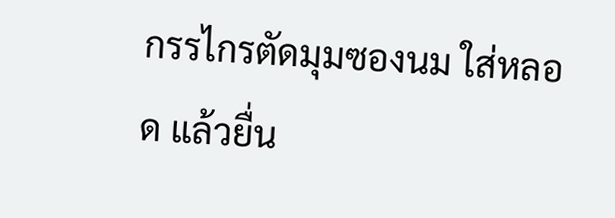กรรไกรตัดมุมซองนม ใส่หลอด แล้วยื่น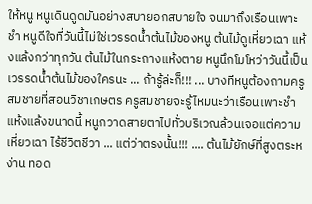ให้หนู หนูเดินดูดมันอย่างสบายอกสบายใจ จนมาถึงเรือนเพาะชำ หนูดีใจที่วันนี้ไม่ใช่เวรรดน้ำต้นไม้ของหนู ต้นไม้ดูเหี่ยวเฉา แห้งแล้งกว่าทุกวัน ต้นไม้ในกระถางแห้งตาย หนูนึกโมโหว่าวันนี้เป็นเวรรดน้ำต้นไม้ของใครนะ ... ถ้ารู้ล่ะก็!!! ... บางทีหนูต้องถามครูสมชายที่สอนวิชาเกษตร ครูสมชายจะรู้ไหมนะว่าเรือนเพาะชำแห้งแล้งขนาดนี้ หนูกวาดสายตาไปทั่วบริเวณล้วนเจอแต่ความเหี่ยวเฉา ไร้ชีวิตชีวา ... แต่ว่าตรงนั้น!!! .... ต้นไม้ยักษ์ที่สูงตระหง่าน ทอด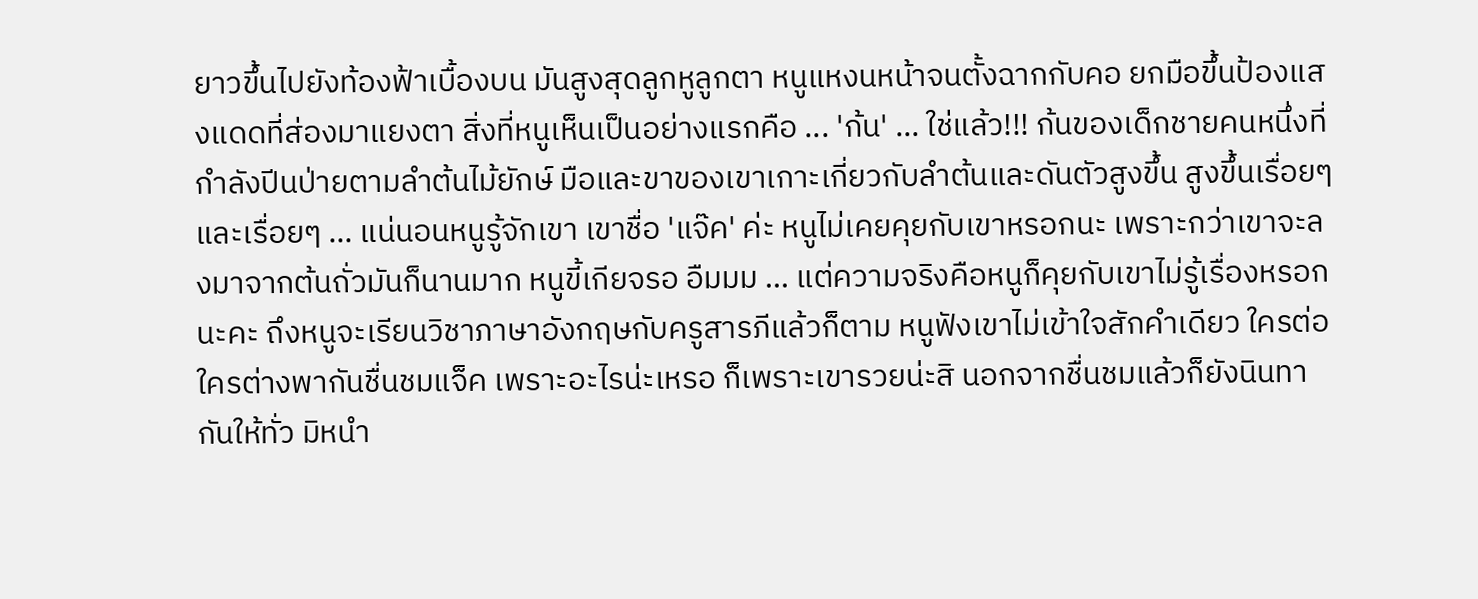ยาวขึ้นไปยังท้องฟ้าเบื้องบน มันสูงสุดลูกหูลูกตา หนูแหงนหน้าจนตั้งฉากกับคอ ยกมือขึ้นป้องแสงแดดที่ส่องมาแยงตา สิ่งที่หนูเห็นเป็นอย่างแรกคือ ... 'ก้น' ... ใช่แล้ว!!! ก้นของเด็กชายคนหนึ่งที่กำลังปีนป่ายตามลำต้นไม้ยักษ์ มือและขาของเขาเกาะเกี่ยวกับลำต้นและดันตัวสูงขึ้น สูงขึ้นเรื่อยๆ และเรื่อยๆ ... แน่นอนหนูรู้จักเขา เขาชื่อ 'แจ๊ค' ค่ะ หนูไม่เคยคุยกับเขาหรอกนะ เพราะกว่าเขาจะลงมาจากต้นถั่วมันก็นานมาก หนูขี้เกียจรอ อืมมม ... แต่ความจริงคือหนูก็คุยกับเขาไม่รู้เรื่องหรอกนะคะ ถึงหนูจะเรียนวิชาภาษาอังกฤษกับครูสารภีแล้วก็ตาม หนูฟังเขาไม่เข้าใจสักคำเดียว ใครต่อใครต่างพากันชื่นชมแจ็ค เพราะอะไรน่ะเหรอ ก็เพราะเขารวยน่ะสิ นอกจากชื่นชมแล้วก็ยังนินทากันให้ทั่ว มิหนำ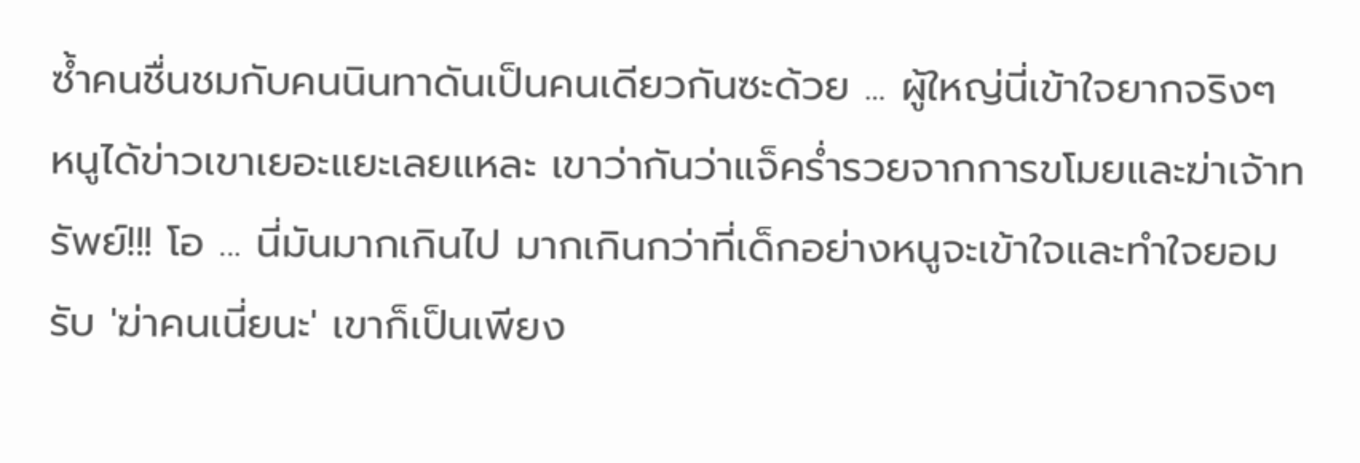ซ้ำคนชื่นชมกับคนนินทาดันเป็นคนเดียวกันซะด้วย ... ผู้ใหญ่นี่เข้าใจยากจริงๆ หนูได้ข่าวเขาเยอะแยะเลยแหละ เขาว่ากันว่าแจ็คร่ำรวยจากการขโมยและฆ่าเจ้าทรัพย์!!! โอ ... นี่มันมากเกินไป มากเกินกว่าที่เด็กอย่างหนูจะเข้าใจและทำใจยอมรับ 'ฆ่าคนเนี่ยนะ' เขาก็เป็นเพียง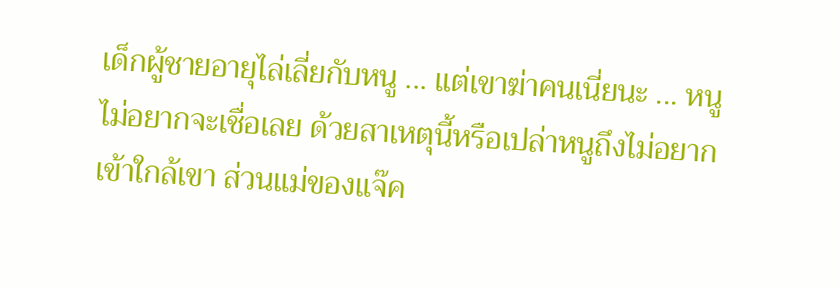เด็กผู้ชายอายุไล่เลี่ยกับหนู ... แต่เขาฆ่าคนเนี่ยนะ ... หนูไม่อยากจะเชื่อเลย ด้วยสาเหตุนี้หรือเปล่าหนูถึงไม่อยากเข้าใกล้เขา ส่วนแม่ของแจ๊ค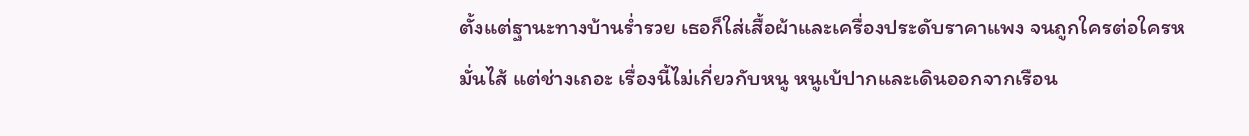ตั้งแต่ฐานะทางบ้านร่ำรวย เธอก็ใส่เสื้อผ้าและเครื่องประดับราคาแพง จนถูกใครต่อใครหมั่นไส้ แต่ช่างเถอะ เรื่องนี้ไม่เกี่ยวกับหนู หนูเบ้ปากและเดินออกจากเรือน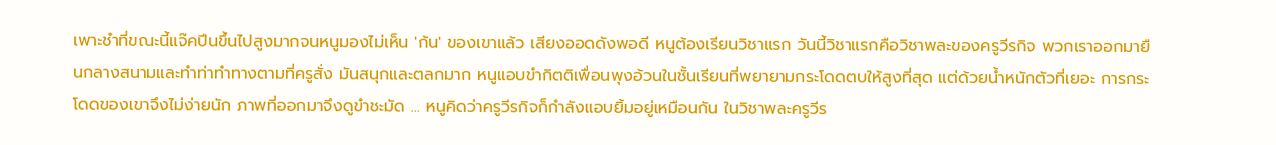เพาะชำที่ขณะนี้แจ๊คปีนขึ้นไปสูงมากจนหนูมองไม่เห็น 'ก้น' ของเขาแล้ว เสียงออดดังพอดี หนูต้องเรียนวิชาแรก วันนี้วิชาแรกคือวิชาพละของครูวีรกิจ พวกเราออกมายืนกลางสนามและทำท่าทำทางตามที่ครูสั่ง มันสนุกและตลกมาก หนูแอบขำกิตติเพื่อนพุงอ้วนในชั้นเรียนที่พยายามกระโดดตบให้สูงที่สุด แต่ด้วยน้ำหนักตัวที่เยอะ การกระโดดของเขาจึงไม่ง่ายนัก ภาพที่ออกมาจึงดูขำชะมัด ... หนูคิดว่าครูวีรกิจก็กำลังแอบยิ้มอยู่เหมือนกัน ในวิชาพละครูวีร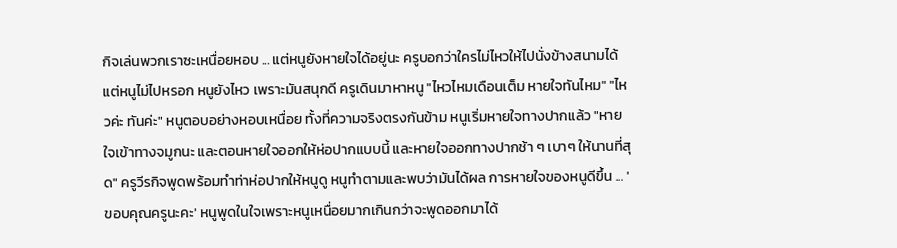กิจเล่นพวกเราซะเหนื่อยหอบ ... แต่หนูยังหายใจได้อยู่นะ ครูบอกว่าใครไม่ไหวให้ไปนั่งข้างสนามได้ แต่หนูไม่ไปหรอก หนูยังไหว เพราะมันสนุกดี ครูเดินมาหาหนู "ไหวไหมเดือนเต็ม หายใจทันไหม" "ไหวค่ะ ทันค่ะ" หนูตอบอย่างหอบเหนื่อย ทั้งที่ความจริงตรงกันข้าม หนูเริ่มหายใจทางปากแล้ว "หายใจเข้าทางจมูกนะ และตอนหายใจออกให้ห่อปากแบบนี้ และหายใจออกทางปากช้า ๆ เบาๆ ให้นานที่สุด" ครูวีรกิจพูดพร้อมทำท่าห่อปากให้หนูดู หนูทำตามและพบว่ามันได้ผล การหายใจของหนูดีขึ้น ... 'ขอบคุณครูนะคะ' หนูพูดในใจเพราะหนูเหนื่อยมากเกินกว่าจะพูดออกมาได้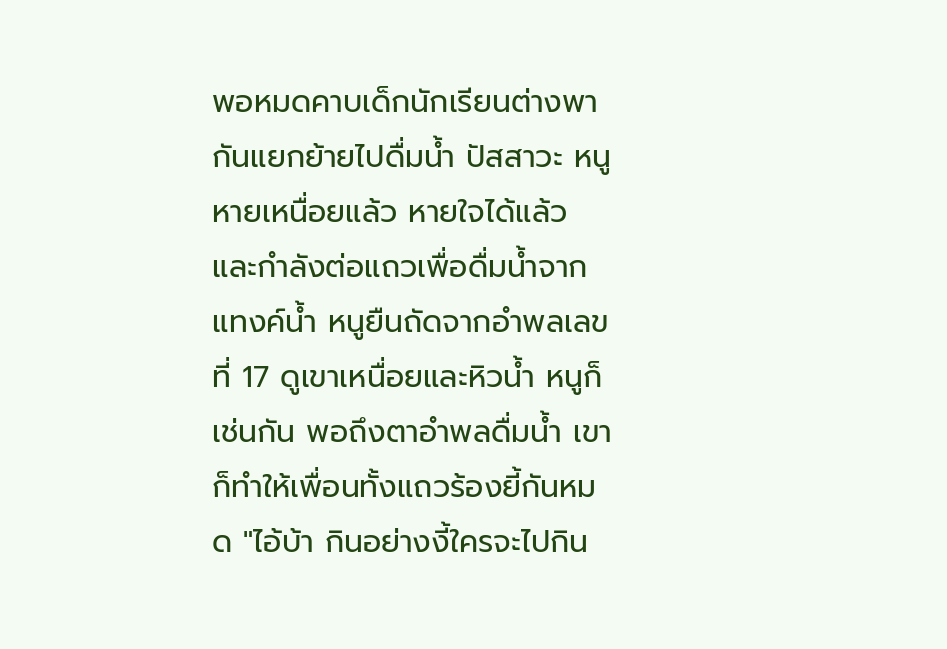พอหมดคาบเด็กนักเรียนต่างพากันแยกย้ายไปดื่มน้ำ ปัสสาวะ หนูหายเหนื่อยแล้ว หายใจได้แล้ว และกำลังต่อแถวเพื่อดื่มน้ำจากแทงค์น้ำ หนูยืนถัดจากอำพลเลขที่ 17 ดูเขาเหนื่อยและหิวน้ำ หนูก็เช่นกัน พอถึงตาอำพลดื่มน้ำ เขาก็ทำให้เพื่อนทั้งแถวร้องยี้กันหมด "ไอ้บ้า กินอย่างงี้ใครจะไปกิน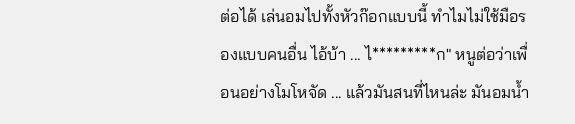ต่อได้ เล่นอมไปทั้งหัวก๊อกแบบนี้ ทำไมไม่ใช้มือรองแบบคนอื่น ไอ้บ้า ... ไ*********ก" หนูต่อว่าเพื่อนอย่างโมโหจัด ... แล้วมันสนที่ไหนล่ะ มันอมน้ำ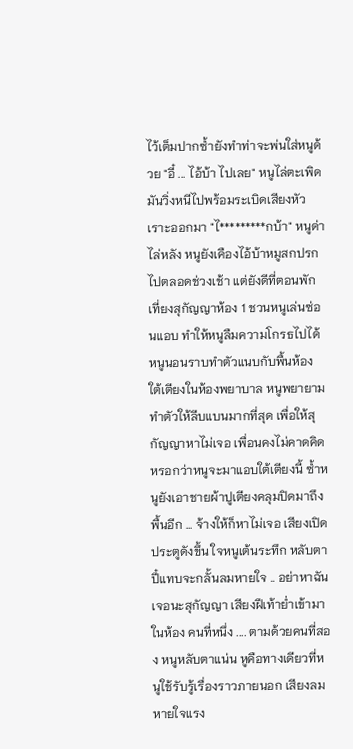ไว้เต็มปากซ้ำยังทำท่าจะพ่นใส่หนูด้วย "อี๋ ... ไอ้บ้า ไปเลย" หนูไล่ตะเพิด มันวิ่งหนีไปพร้อมระเบิดเสียงหัวเราะออกมา "ไ*********กบ้า" หนูด่าไล่หลัง หนูยังเคืองไอ้บ้าหมูสกปรกไปตลอดช่วงเช้า แต่ยังดีที่ตอนพักเที่ยงสุกัญญาห้อง 1 ชวนหนูเล่นซ่อนแอบ ทำให้หนูลืมความโกรธไปได้ หนูนอนราบทำตัวแนบกับพื้นห้อง ใต้เตียงในห้องพยาบาล หนูพยายามทำตัวให้ลีบแบนมากที่สุด เพื่อให้สุกัญญาหาไม่เจอ เพื่อนคงไม่คาดคิดหรอกว่าหนูจะมาแอบใต้เตียงนี้ ซ้ำหนูยังเอาชายผ้าปูเตียงคลุมปิดมาถึงพื้นอีก ... จ้างให้ก็หาไม่เจอ เสียงเปิดประตูดังขึ้น ใจหนูเต้นระทึก หลับตาปี๋แทบจะกลั้นลมหายใจ .. อย่าหาฉันเจอนะสุกัญญา เสียงฝีเท้าย่ำเข้ามาในห้อง คนที่หนึ่ง .... ตามด้วยคนที่สอง หนูหลับตาแน่น หูคือทางเดียวที่หนูใช้รับรู้เรื่องราวภายนอก เสียงลมหายใจแรง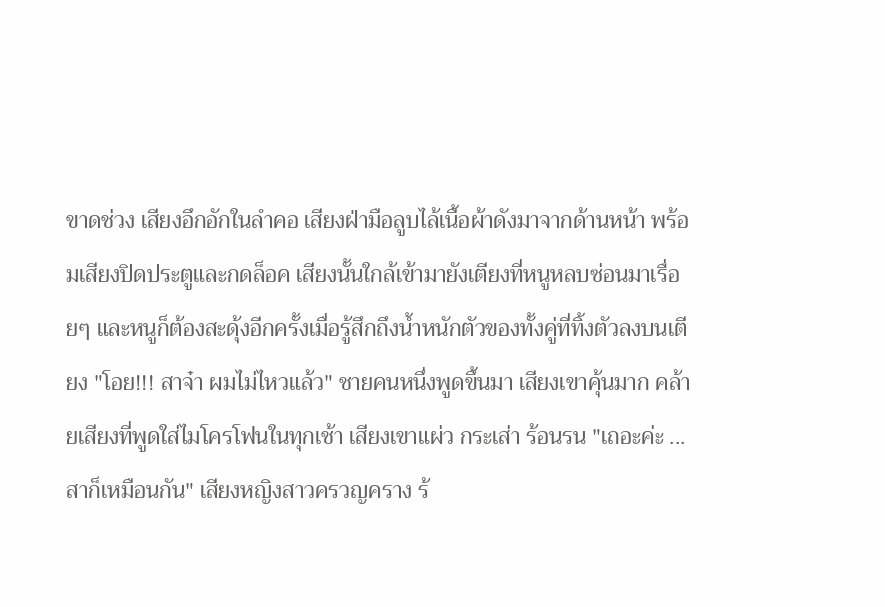ขาดช่วง เสียงอึกอักในลำคอ เสียงฝ่ามือลูบไล้เนื้อผ้าดังมาจากด้านหน้า พร้อมเสียงปิดประตูและกดล็อค เสียงนั้นใกล้เข้ามายังเตียงที่หนูหลบซ่อนมาเรื่อยๆ และหนูก็ต้องสะดุ้งอีกครั้งเมื่อรู้สึกถึงน้ำหนักตัวของทั้งคู่ที่ทิ้งตัวลงบนเตียง "โอย!!! สาจ๋า ผมไม่ไหวแล้ว" ชายคนหนึ่งพูดขึ้นมา เสียงเขาคุ้นมาก คล้ายเสียงที่พูดใส่ไมโครโฟนในทุกเช้า เสียงเขาแผ่ว กระเส่า ร้อนรน "เถอะค่ะ ... สาก็เหมือนกัน" เสียงหญิงสาวครวญคราง ร้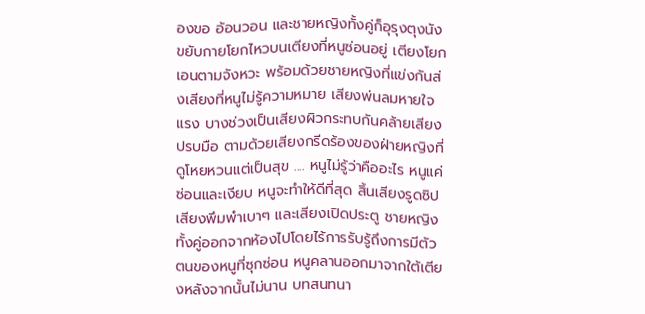องขอ อ้อนวอน และชายหญิงทั้งคู่ก็อุรุงตุงนัง ขยับกายโยกไหวบนเตียงที่หนูซ่อนอยู่ เตียงโยกเอนตามจังหวะ พร้อมด้วยชายหญิงที่แข่งกันส่งเสียงที่หนูไม่รู้ความหมาย เสียงพ่นลมหายใจแรง บางช่วงเป็นเสียงผิวกระทบกันคล้ายเสียงปรบมือ ตามด้วยเสียงกรีดร้องของฝ่ายหญิงที่ดูโหยหวนแต่เป็นสุข .... หนูไม่รู้ว่าคืออะไร หนูแค่ซ่อนและเงียบ หนูจะทำให้ดีที่สุด สิ้นเสียงรูดซิป เสียงพึมพำเบาๆ และเสียงเปิดประตู ชายหญิงทั้งคู่ออกจากห้องไปโดยไร้การรับรู้ถึงการมีตัวตนของหนูที่ซุกซ่อน หนูคลานออกมาจากใต้เตียงหลังจากนั้นไม่นาน บทสนทนา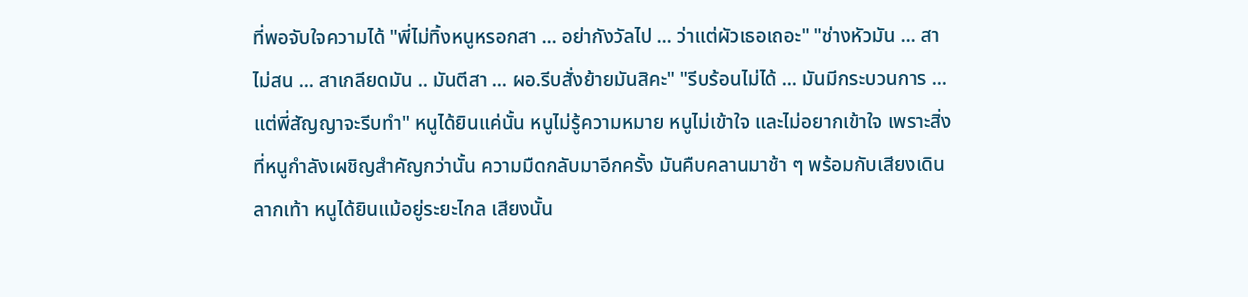ที่พอจับใจความได้ "พี่ไม่ทิ้งหนูหรอกสา ... อย่ากังวัลไป ... ว่าแต่ผัวเธอเถอะ" "ช่างหัวมัน ... สาไม่สน ... สาเกลียดมัน .. มันตีสา ... ผอ.รีบสั่งย้ายมันสิคะ" "รีบร้อนไม่ได้ ... มันมีกระบวนการ ... แต่พี่สัญญาจะรีบทำ" หนูได้ยินแค่นั้น หนูไม่รู้ความหมาย หนูไม่เข้าใจ และไม่อยากเข้าใจ เพราะสิ่งที่หนูกำลังเผชิญสำคัญกว่านั้น ความมืดกลับมาอีกครั้ง มันคืบคลานมาช้า ๆ พร้อมกับเสียงเดินลากเท้า หนูได้ยินแม้อยู่ระยะไกล เสียงนั้น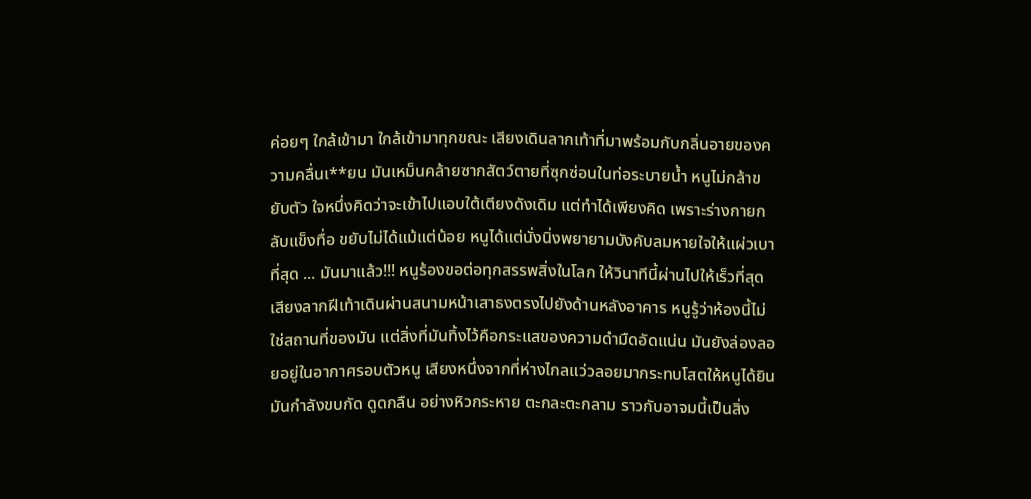ค่อยๆ ใกล้เข้ามา ใกล้เข้ามาทุกขณะ เสียงเดินลากเท้าที่มาพร้อมกับกลิ่นอายของความคลื่นเ**ยน มันเหม็นคล้ายซากสัตว์ตายที่ซุกซ่อนในท่อระบายน้ำ หนูไม่กล้าขยับตัว ใจหนึ่งคิดว่าจะเข้าไปแอบใต้เตียงดังเดิม แต่ทำได้เพียงคิด เพราะร่างกายกลับแข็งทื่อ ขยับไม่ได้แม้แต่น้อย หนูได้แต่นั่งนิ่งพยายามบังคับลมหายใจให้แผ่วเบาที่สุด ... มันมาแล้ว!!! หนูร้องขอต่อทุกสรรพสิ่งในโลก ให้วินาทีนี้ผ่านไปให้เร็วที่สุด เสียงลากฝีเท้าเดินผ่านสนามหน้าเสาธงตรงไปยังด้านหลังอาคาร หนูรู้ว่าห้องนี้ไม่ใช่สถานที่ของมัน แต่สิ่งที่มันทิ้งไว้คือกระแสของความดำมืดอัดแน่น มันยังล่องลอยอยู่ในอากาศรอบตัวหนู เสียงหนึ่งจากที่ห่างไกลแว่วลอยมากระทบโสตให้หนูได้ยิน มันกำลังขบกัด ดูดกลืน อย่างหิวกระหาย ตะกละตะกลาม ราวกับอาจมนี้เป็นสิ่ง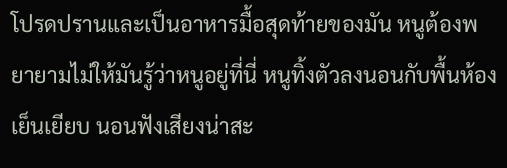โปรดปรานและเป็นอาหารมื้อสุดท้ายของมัน หนูต้องพยายามไม่ให้มันรู้ว่าหนูอยู่ที่นี่ หนูทิ้งตัวลงนอนกับพื้นห้องเย็นเยียบ นอนฟังเสียงน่าสะ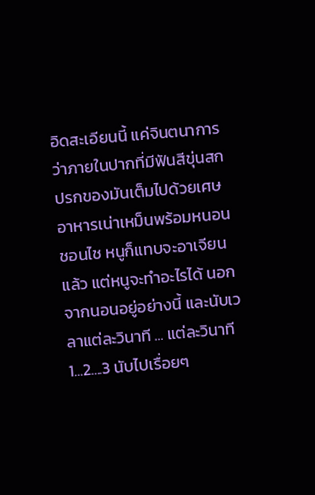อิดสะเอียนนี้ แค่จินตนาการว่าภายในปากที่มีฟันสีขุ่นสกปรกของมันเต็มไปด้วยเศษอาหารเน่าเหม็นพร้อมหนอนชอนไช หนูก็แทบจะอาเจียนแล้ว แต่หนูจะทำอะไรได้ นอกจากนอนอยู่อย่างนี้ และนับเวลาแต่ละวินาที ... แต่ละวินาที 1...2....3 นับไปเรื่อยๆ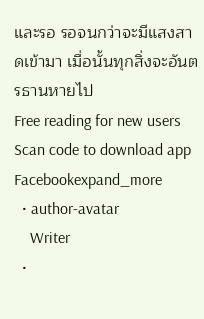และรอ รอจนกว่าจะมีแสงสาดเข้ามา เมื่อนั้นทุกสิ่งจะอันตรธานหายไป
Free reading for new users
Scan code to download app
Facebookexpand_more
  • author-avatar
    Writer
  •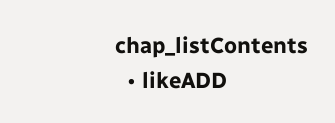chap_listContents
  • likeADD